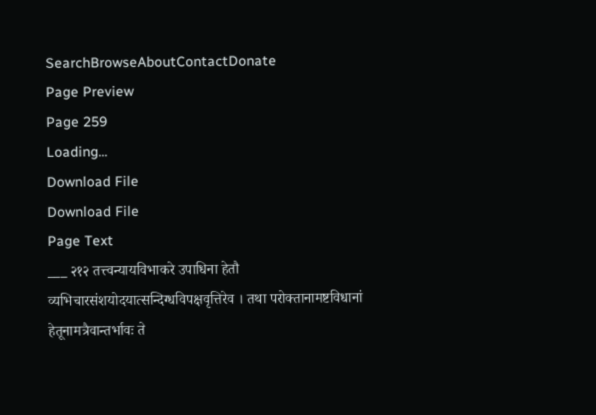SearchBrowseAboutContactDonate
Page Preview
Page 259
Loading...
Download File
Download File
Page Text
___ २१२ तत्त्वन्यायविभाकरे उपाधिना हेतौ व्यभिचारसंशयोदयात्सन्दिग्धविपक्षवृत्तिरेव । तथा परोक्तानामष्टविधानां हेतूनामत्रैवान्तर्भावः ते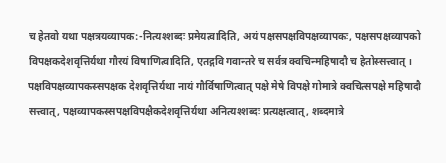च हेतवो यथा पक्षत्रयव्यापक:-नित्यश्शब्दः प्रमेयत्वादिति, अयं पक्षसपक्षविपक्षव्यापकः, पक्षसपक्षव्यापको विपक्षकदेशवृत्तिर्यथा गौरयं विषाणित्वादिति, एतद्गवि गवान्तरे च सर्वत्र क्वचिन्महिषादौ च हेतोस्सत्त्वात् । पक्षविपक्षव्यापकस्सपक्षक देशवृत्तिर्यथा नायं गौर्विषाणित्वात् पक्षे मेषे विपक्षे गोमात्रे क्वचित्सपक्षे महिषादौ सत्त्वात्, पक्षव्यापकस्सपक्षविपक्षैकदेशवृत्तिर्यथा अनित्यश्शब्दः प्रत्यक्षत्वात्, शब्दमात्रे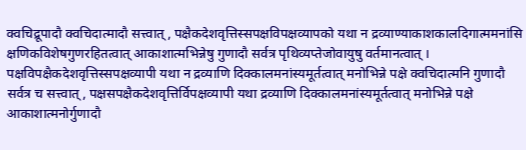क्वचिद्रूपादौ क्वचिदात्मादौ सत्त्वात्, पक्षैकदेशवृत्तिस्सपक्षविपक्षव्यापको यथा न द्रव्याण्याकाशकालदिगात्ममनांसि क्षणिकविशेषगुणरहितत्वात् आकाशात्मभिन्नेषु गुणादौ सर्वत्र पृथिव्यप्तेजोवायुषु वर्तमानत्वात् । पक्षविपक्षैकदेशवृत्तिस्सपक्षव्यापी यथा न द्रव्याणि दिक्कालमनांस्यमूर्तत्वात् मनोभिन्ने पक्षे क्वचिदात्मनि गुणादौ सर्वत्र च सत्त्वात्, पक्षसपक्षैकदेशवृत्तिर्विपक्षव्यापी यथा द्रव्याणि दिक्कालमनांस्यमूर्तत्वात् मनोभिन्ने पक्षे आकाशात्मनोर्गुणादौ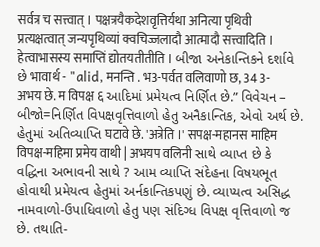सर्वत्र च सत्त्वात् । पक्षत्रयैकदेशवृत्तिर्यथा अनित्या पृथिवी प्रत्यक्षत्वात् जन्यपृथिव्यां क्वचिज्जलादौ आत्मादौ सत्त्वादिति । हेत्वाभासस्य समाप्तिं द्योतयतीतीति । બીજા અનેકાન્તિકને દર્શાવે છે भावार्थ - "alid, मनन्ति . भ3-पर्वत वलिवाणो छ, 34 3-अभय छे. म विपक्ष ६ આદિમાં પ્રમેયત્વ નિર્ણિત છે.” વિવેચન – બીજો=નિર્ણિત વિપક્ષવૃત્તિવાળો હેતુ અનૈકાન્તિક, એવો અર્થ છે. હેતુમાં અતિવ્યાપ્તિ घटावे छे. 'अत्रेति ।' सपक्ष-महानस माहिम विपक्ष-महिमा प्रमेय वाथी | अभयप वलिनी સાથે વ્યાપ્ત છે કે વદ્ધિના અભાવની સાથે ? આમ વ્યાપ્તિ સંદેહના વિષયભૂત હોવાથી પ્રમેયત્વ હેતુમાં અર્નકાન્તિકપણું છે. વ્યાપ્યત્વ અસિદ્ધ નામવાળો-ઉપાધિવાળો હેતુ પણ સંદિગ્ધ વિપક્ષ વૃત્તિવાળો જ છે. તથાતિ-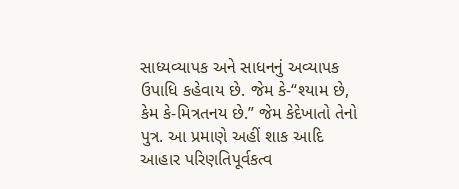સાધ્યવ્યાપક અને સાધનનું અવ્યાપક ઉપાધિ કહેવાય છે. જેમ કે-“શ્યામ છે, કેમ કે-મિત્રતનય છે.” જેમ કેદેખાતો તેનો પુત્ર. આ પ્રમાણે અહીં શાક આદિ આહાર પરિણતિપૂર્વકત્વ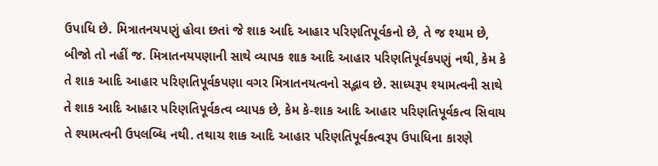ઉપાધિ છે. મિત્રાતનયપણું હોવા છતાં જે શાક આદિ આહાર પરિણતિપૂર્વકનો છે, તે જ શ્યામ છે, બીજો તો નહીં જ. મિત્રાતનયપણાની સાથે વ્યાપક શાક આદિ આહાર પરિણતિપૂર્વકપણું નથી, કેમ કે તે શાક આદિ આહાર પરિણતિપૂર્વકપણા વગર મિત્રાતનયત્વનો સદ્ભાવ છે. સાધ્યરૂપ શ્યામત્વની સાથે તે શાક આદિ આહાર પરિણતિપૂર્વકત્વ વ્યાપક છે, કેમ કે-શાક આદિ આહાર પરિણતિપૂર્વકત્વ સિવાય તે શ્યામત્વની ઉપલબ્ધિ નથી. તથાચ શાક આદિ આહાર પરિણતિપૂર્વકત્વરૂપ ઉપાધિના કારણે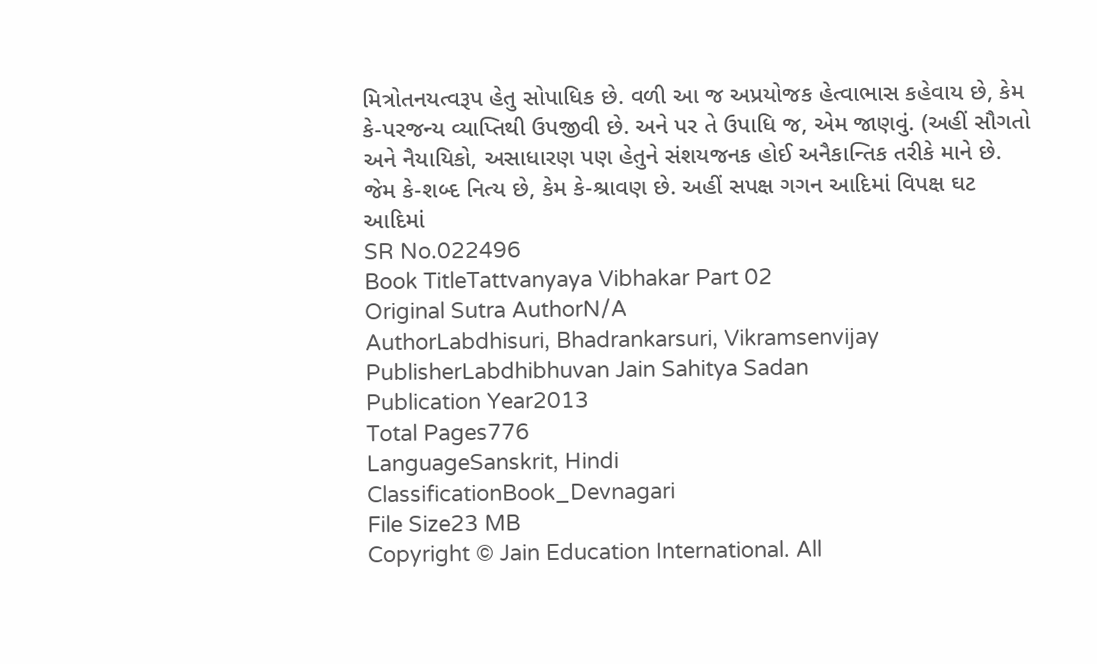મિત્રોતનયત્વરૂપ હેતુ સોપાધિક છે. વળી આ જ અપ્રયોજક હેત્વાભાસ કહેવાય છે, કેમ કે-પરજન્ય વ્યાપ્તિથી ઉપજીવી છે. અને પર તે ઉપાધિ જ, એમ જાણવું. (અહીં સૌગતો અને નૈયાયિકો, અસાધારણ પણ હેતુને સંશયજનક હોઈ અનૈકાન્તિક તરીકે માને છે. જેમ કે-શબ્દ નિત્ય છે, કેમ કે-શ્રાવણ છે. અહીં સપક્ષ ગગન આદિમાં વિપક્ષ ઘટ આદિમાં
SR No.022496
Book TitleTattvanyaya Vibhakar Part 02
Original Sutra AuthorN/A
AuthorLabdhisuri, Bhadrankarsuri, Vikramsenvijay
PublisherLabdhibhuvan Jain Sahitya Sadan
Publication Year2013
Total Pages776
LanguageSanskrit, Hindi
ClassificationBook_Devnagari
File Size23 MB
Copyright © Jain Education International. All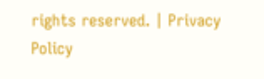rights reserved. | Privacy Policy